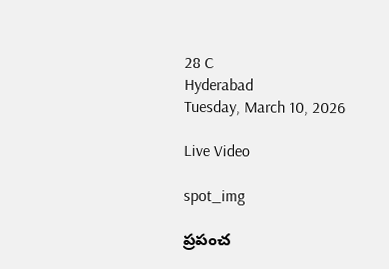28 C
Hyderabad
Tuesday, March 10, 2026

Live Video

spot_img

ప్రపంచ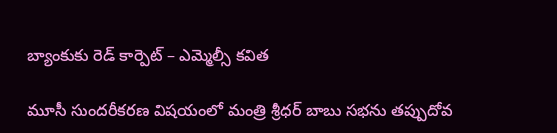బ్యాంకుకు రెడ్ కార్పెట్ – ఎమ్మెల్సీ కవిత

మూసీ సుందరీకరణ విషయంలో మంత్రి శ్రీధర్ బాబు సభను తప్పుదోవ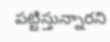పట్టిస్తున్నారని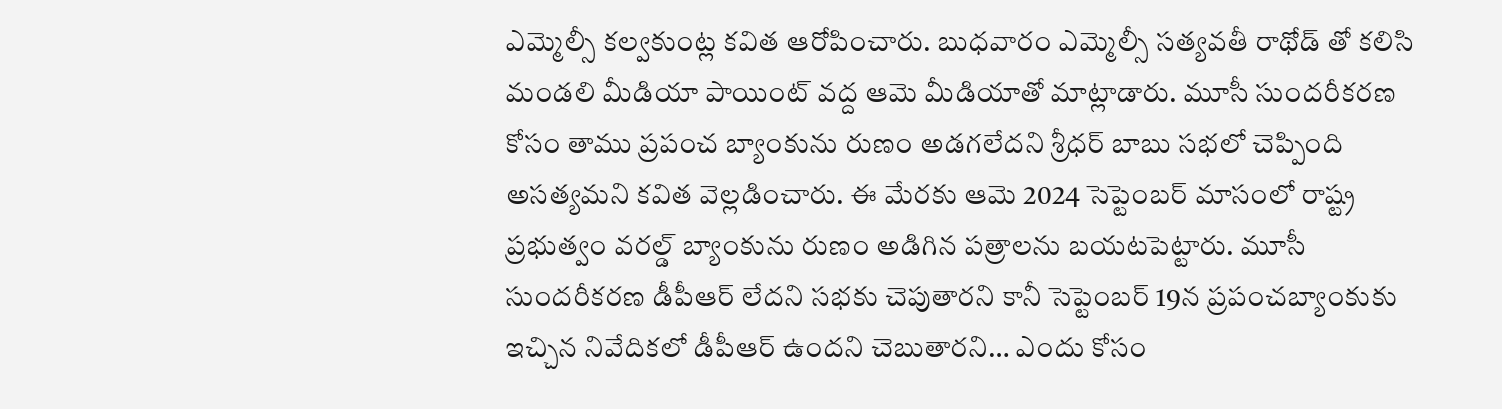ఎమ్మెల్సీ కల్వకుంట్ల కవిత ఆరోపించారు. బుధవారం ఎమ్మెల్సీ సత్యవతీ రాథోడ్ తో కలిసి మండలి మీడియా పాయింట్ వద్ద ఆమె మీడియాతో మాట్లాడారు. మూసీ సుందరీకరణ కోసం తాము ప్రపంచ బ్యాంకును రుణం అడగలేదని శ్రీధర్ బాబు సభలో చెప్పింది అసత్యమని కవిత వెల్లడించారు. ఈ మేరకు ఆమె 2024 సెప్టెంబర్ మాసంలో రాష్ట్ర ప్రభుత్వం వరల్డ్ బ్యాంకును రుణం అడిగిన పత్రాలను బయటపెట్టారు. మూసీ సుందరీకరణ డీపీఆర్ లేదని సభకు చెపుతారని కానీ సెప్టెంబర్ 19న ప్రపంచబ్యాంకుకు ఇచ్చిన నివేదికలో డీపీఆర్ ఉందని చెబుతారని… ఎందు కోసం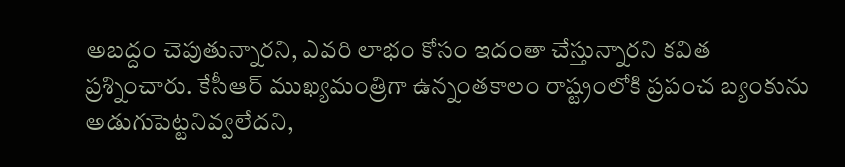అబద్దం చెపుతున్నారని, ఎవరి లాభం కోసం ఇదంతా చేస్తున్నారని కవిత ప్రశ్నించారు. కేసీఆర్ ముఖ్యమంత్రిగా ఉన్నంతకాలం రాష్ట్రంలోకి ప్రపంచ బ్యంకును అడుగుపెట్టనివ్వలేదని,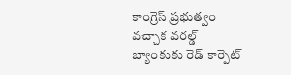కాంగ్రెస్ ప్రభుత్వం వచ్చాక వరల్డ్ బ్యాంకుకు రెడ్ కార్పెట్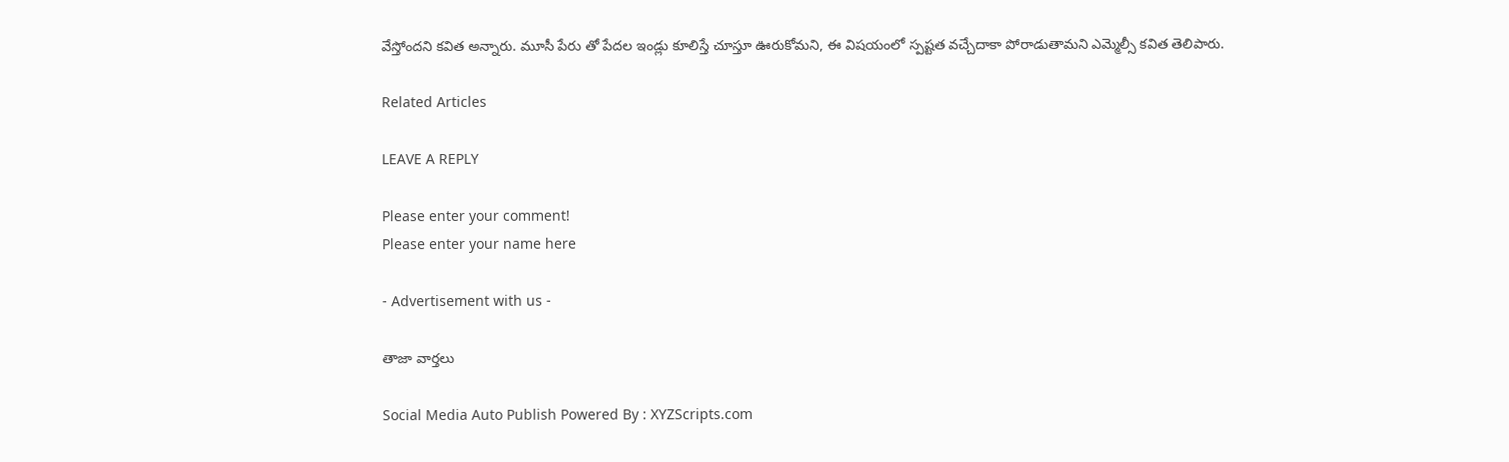వేస్తోందని కవిత అన్నారు. మూసీ పేరు తో పేదల ఇండ్లు కూలిస్తే చూస్తూ ఊరుకోమని, ఈ విషయంలో స్పష్టత వచ్చేదాకా పోరాడుతామని ఎమ్మెల్సీ కవిత తెలిపారు.

Related Articles

LEAVE A REPLY

Please enter your comment!
Please enter your name here

- Advertisement with us -

తాజా వార్తలు

Social Media Auto Publish Powered By : XYZScripts.com